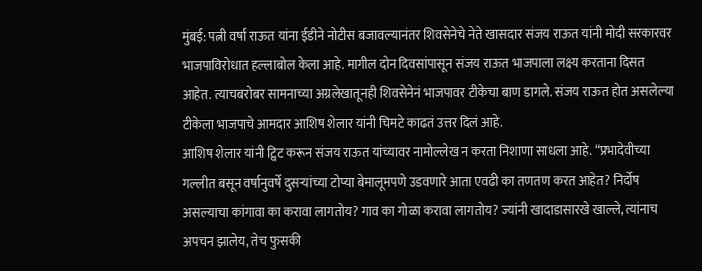मुंबई: पत्नी वर्षा राऊत यांना ईडीने नोटीस बजावल्यानंतर शिवसेनेचे नेते खासदार संजय राऊत यांनी मोदी सरकारवर भाजपाविरोधात हल्लाबोल केला आहे. मागील दोन दिवसांपासून संजय राऊत भाजपाला लक्ष्य करताना दिसत आहेत. त्याचबरोबर सामनाच्या अग्रलेखातूनही शिवसेनेनं भाजपावर टीकेचा बाण डागले. संजय राऊत होत असलेल्या टीकेला भाजपाचे आमदार आशिष शेलार यांनी चिमटे काढतं उत्तर दिलं आहे.
आशिष शेलार यांनी ट्विट करून संजय राऊत यांच्यावर नामोल्लेख न करता निशाणा साधला आहे. “प्रभादेवीच्या गल्लीत बसून वर्षानुवर्षे दुसऱ्यांच्या टोप्या बेमालूमपणे उडवणारे आता एवढी का तणतण करत आहेत? निर्दोष असल्याचा कांगावा का करावा लागतोय? गाव का गोळा करावा लागतोय? ज्यांनी खादाडासारखे खाल्ले, त्यांनाच अपचन झालेय, तेच फुसकी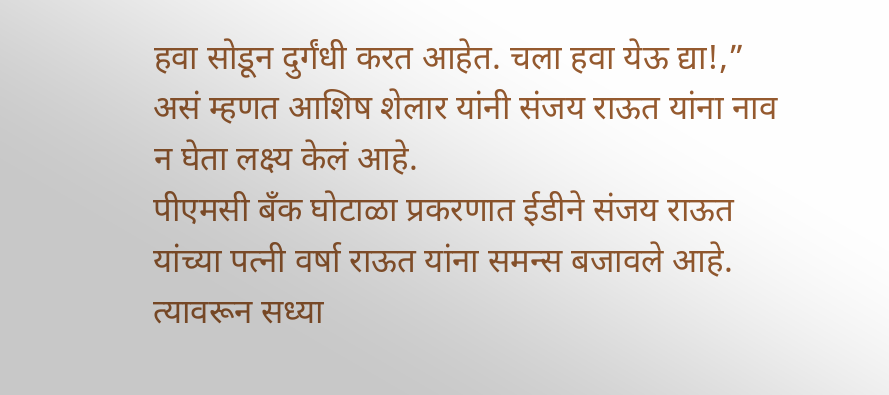हवा सोडून दुर्गंधी करत आहेत. चला हवा येऊ द्या!,” असं म्हणत आशिष शेलार यांनी संजय राऊत यांना नाव न घेता लक्ष्य केलं आहे.
पीएमसी बँक घोटाळा प्रकरणात ईडीने संजय राऊत यांच्या पत्नी वर्षा राऊत यांना समन्स बजावले आहे. त्यावरून सध्या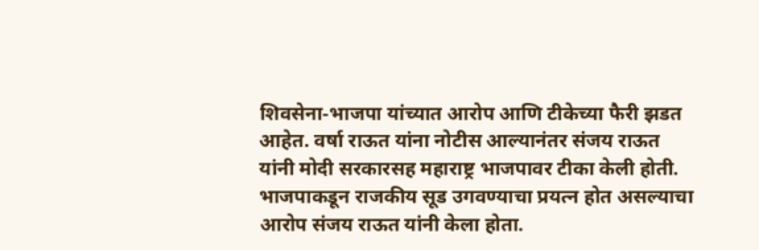शिवसेना-भाजपा यांच्यात आरोप आणि टीकेच्या फैरी झडत आहेत. वर्षा राऊत यांना नोटीस आल्यानंतर संजय राऊत यांनी मोदी सरकारसह महाराष्ट्र भाजपावर टीका केली होती. भाजपाकडून राजकीय सूड उगवण्याचा प्रयत्न होत असल्याचा आरोप संजय राऊत यांनी केला होता.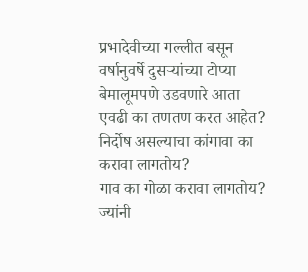प्रभादेवीच्या गल्लीत बसून वर्षानुवर्षे दुसऱ्यांच्या टोप्या बेमालूमपणे उडवणारे आता एवढी का तणतण करत आहेत? निर्दोष असल्याचा कांगावा का करावा लागतोय?
गाव का गोळा करावा लागतोय?
ज्यांनी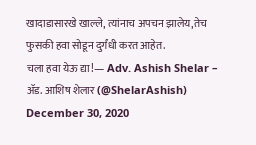खादाडासारखे खाल्ले, त्यांनाच अपचन झालेय,तेच फुसकी हवा सोडून दुर्गंधी करत आहेत.
चला हवा येऊ द्या!— Adv. Ashish Shelar – ॲड. आशिष शेलार (@ShelarAshish) December 30, 2020